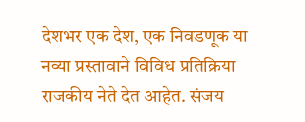देशभर एक देश, एक निवडणूक या नव्या प्रस्तावाने विविध प्रतिक्रिया राजकीय नेते देत आहेत. संजय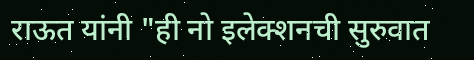राऊत यांनी "ही नो इलेक्शनची सुरुवात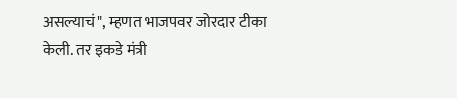असल्याचं", म्हणत भाजपवर जोरदार टीका केली. तर इकडे मंत्री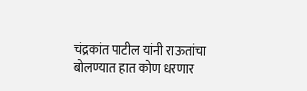चंद्रकांत पाटील यांनी राऊतांचा बोलण्यात हात कोण धरणार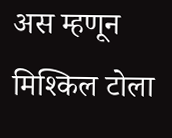अस म्हणून मिश्किल टोला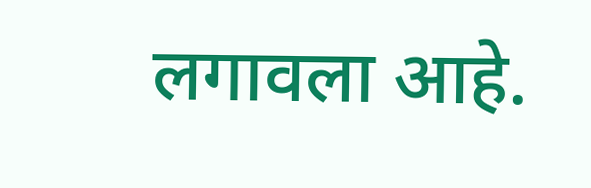लगावला आहे.